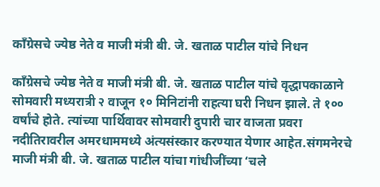काँग्रेसचे ज्येष्ठ नेते व माजी मंत्री बी. जे. खताळ पाटील यांचे निधन

काँग्रेसचे ज्येष्ठ नेते व माजी मंत्री बी. जे. खताळ पाटील यांचे वृद्धापकाळाने सोमवारी मध्यरात्री २ वाजून १० मिनिटांनी राहत्या घरी निधन झाले. ते १०० वर्षांचे होते. त्यांच्या पार्थिवावर सोमवारी दुपारी चार वाजता प्रवरा नदीतिरावरील अमरधाममध्ये अंत्यसंस्कार करण्यात येणार आहेत.संगमनेरचे माजी मंत्री बी. जे. खताळ पाटील यांचा गांधीजींच्या ‘चले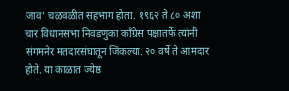जाव’ चळवळीत सहभाग होता. १९६२ ते ८० अशा चार विधानसभा निवडणुका काँग्रेस पक्षातर्फे त्यांनी संगमनेर मतदारसंघातून जिंकल्या. २० वर्षे ते आमदार होते. या काळात ज्येष्ठ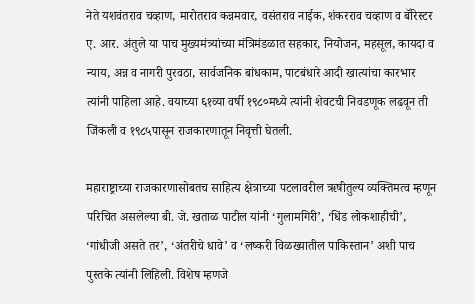नेते यशवंतराव चव्हाण, मारोतराव कन्नमवार, वसंतराव नाईक, शंकरराव चव्हाण व बॅरिस्टर ए. आर. अंतुले या पाच मुख्यमंत्र्यांच्या मंत्रिमंडळात सहकार, नियोजन, महसूल, कायदा व न्याय, अन्न व नागरी पुरवठा, सार्वजनिक बांधकाम, पाटबंधारे आदी खात्यांचा कारभार त्यांनी पाहिला आहे. वयाच्या ६१व्या वर्षी १९८०मध्ये त्यांनी शेवटची निवडणूक लढवून ती जिंकली व १९८५पासून राजकारणातून निवृत्ती घेतली.

महाराष्ट्राच्या राजकारणासोबतच साहित्य क्षेत्राच्या पटलावरील ऋषीतुल्य व्यक्तिमत्व म्हणून परिचित असलेल्या बी. जे. खताळ पाटील यांनी ‘गुलामगिरी’, ‘धिंड लोकशाहीची’, ‘गांधीजी असते तर’, ‘अंतरीचे धावे’ व ‘लष्करी विळख्यातील पाकिस्तान’ अशी पाच पुस्तके त्यांनी लिहिली. विशेष म्हणजे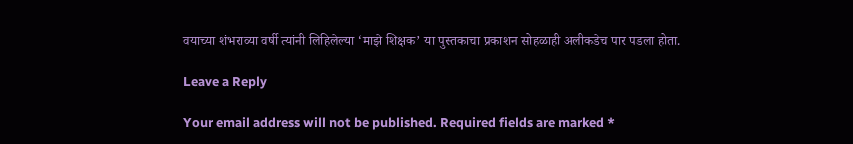वयाच्या शंभराव्या वर्षी त्यांनी लिहिलेल्या ‘माझे शिक्षक’ या पुस्तकाचा प्रकाशन सोहळाही अलीकडेच पार पडला होता.

Leave a Reply

Your email address will not be published. Required fields are marked *